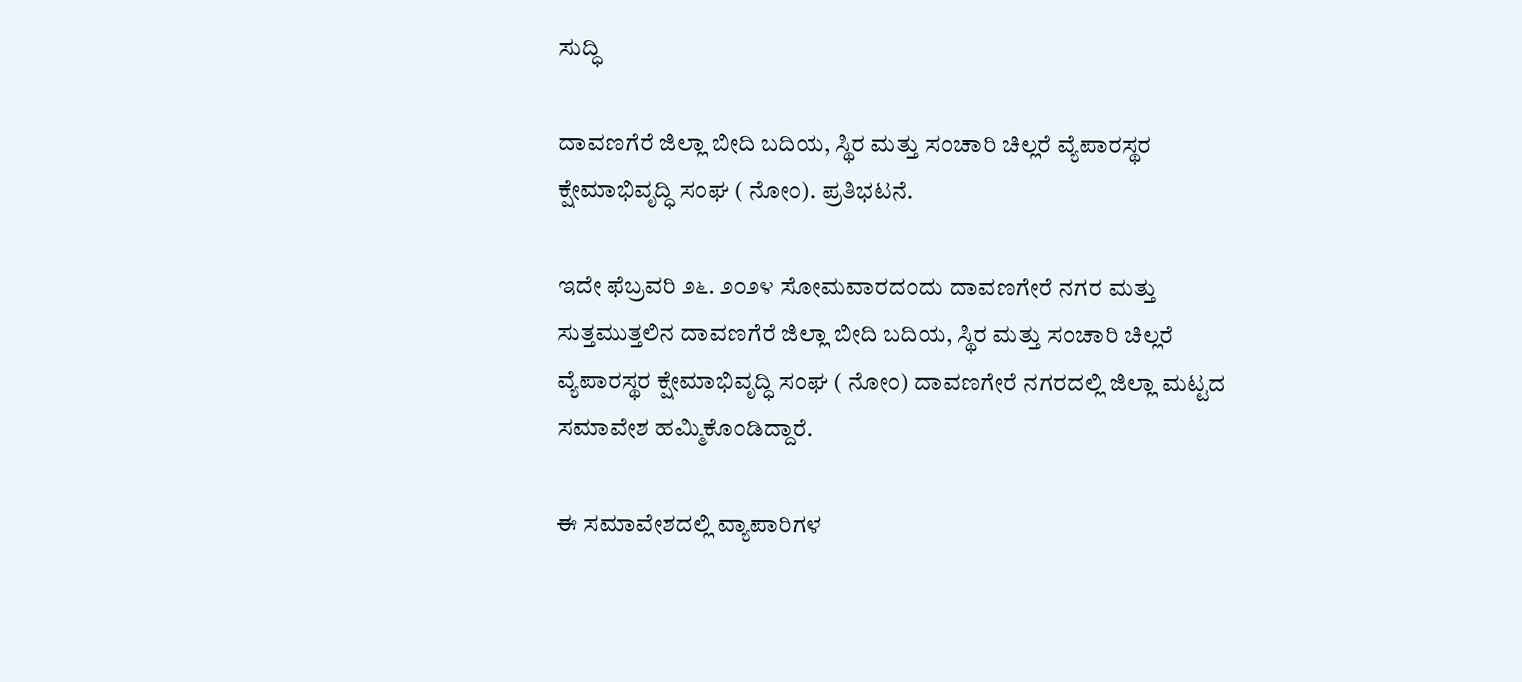ಸುದ್ಧಿ

ದಾವಣಗೆರೆ ಜಿಲ್ಲಾ ಬೀದಿ‌ ಬದಿಯ, ಸ್ಥಿರ ಮತ್ತು ಸಂಚಾರಿ ಚಿಲ್ಲರೆ ವ್ಯೆಪಾರಸ್ಥರ ಕ್ಷೇಮಾಭಿವೃದ್ಧಿ ಸಂಘ ( ನೋಂ). ಪ್ರತಿಭಟನೆ.

ಇದೇ ಫೆಬ್ರವರಿ ೨೬. ೨೦೨೪ ಸೋಮವಾರದಂದು ದಾವಣಗೇರೆ ನಗರ ಮತ್ತು ಸುತ್ತಮುತ್ತಲಿನ ದಾವಣಗೆರೆ ಜಿಲ್ಲಾ ಬೀದಿ‌ ಬದಿಯ, ಸ್ಥಿರ ಮತ್ತು ಸಂಚಾರಿ ಚಿಲ್ಲರೆ ವ್ಯೆಪಾರಸ್ಥರ ಕ್ಷೇಮಾಭಿವೃದ್ಧಿ ಸಂಘ ( ನೋಂ) ದಾವಣಗೇರೆ ನಗರದಲ್ಲಿ ಜಿಲ್ಲಾ ಮಟ್ಟದ ಸಮಾವೇಶ ಹಮ್ಮಿಕೊಂಡಿದ್ದಾರೆ.

ಈ ಸಮಾವೇಶದಲ್ಲಿ ವ್ಯಾಪಾರಿಗಳ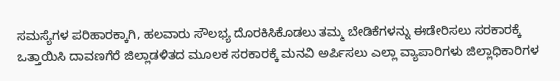ಸಮಸ್ಯೆಗಳ ಪರಿಹಾರಕ್ಕಾಗಿ, ಹಲವಾರು ಸೌಲಭ್ಯ ದೊರಕಿಸಿಕೊಡಲು ತಮ್ಮ ಬೇಡಿಕೆಗಳನ್ನು ಈಡೇರಿಸಲು ಸರಕಾರಕ್ಕೆ ಒತ್ತಾಯಿಸಿ ದಾವಣಗೆರೆ ಜಿಲ್ಲಾಡಳಿತದ ಮೂಲಕ ಸರಕಾರಕ್ಕೆ ಮನವಿ ಅರ್ಪಿಸಲು ಎಲ್ಲಾ ವ್ಯಾಪಾರಿಗಳು ಜಿಲ್ಲಾಧಿಕಾರಿಗಳ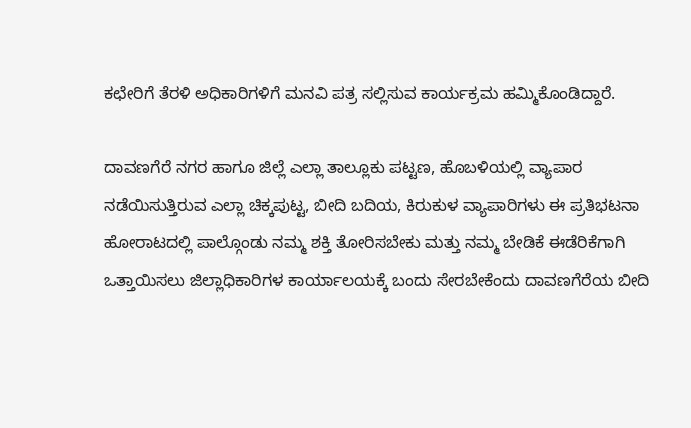ಕಛೇರಿಗೆ ತೆರಳಿ ಅಧಿಕಾರಿಗಳಿಗೆ ಮನವಿ ಪತ್ರ ಸಲ್ಲಿಸುವ ಕಾರ್ಯಕ್ರಮ ಹಮ್ಮಿಕೊಂಡಿದ್ದಾರೆ.

ದಾವಣಗೆರೆ ನಗರ ಹಾಗೂ ಜಿಲ್ಲೆ ಎಲ್ಲಾ ತಾಲ್ಲೂಕು ಪಟ್ಟಣ, ಹೊಬಳಿಯಲ್ಲಿ ವ್ಯಾಪಾರ ನಡೆಯಿಸುತ್ತಿರುವ ಎಲ್ಲಾ ಚಿಕ್ಕಪುಟ್ಟ, ಬೀದಿ ಬದಿಯ, ಕಿರುಕುಳ ವ್ಯಾಪಾರಿಗಳು ಈ ಪ್ರತಿಭಟನಾ ಹೋರಾಟದಲ್ಲಿ ಪಾಲ್ಗೊಂಡು ನಮ್ಮ ಶಕ್ತಿ ತೋರಿಸಬೇಕು‌ ಮತ್ತು ನಮ್ಮ ಬೇಡಿಕೆ ಈಡೆರಿಕೆಗಾಗಿ ಒತ್ತಾಯಿಸಲು ಜಿಲ್ಲಾಧಿಕಾರಿಗಳ ಕಾರ್ಯಾಲಯಕ್ಕೆ ಬಂದು ಸೇರಬೇಕೆಂದು ದಾವಣಗೆರೆಯ ಬೀದಿ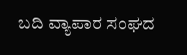ಬದಿ ವ್ಯಾಪಾರ ಸಂಘದ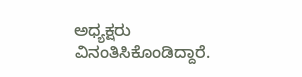ಅಧ್ಯಕ್ಷರು ವಿನಂತಿಸಿಕೊಂಡಿದ್ದಾರೆ.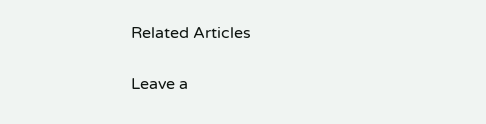Related Articles

Leave a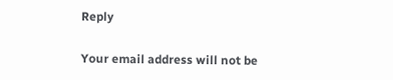Reply

Your email address will not be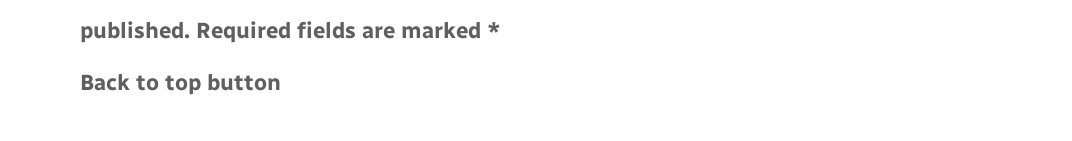published. Required fields are marked *

Back to top button